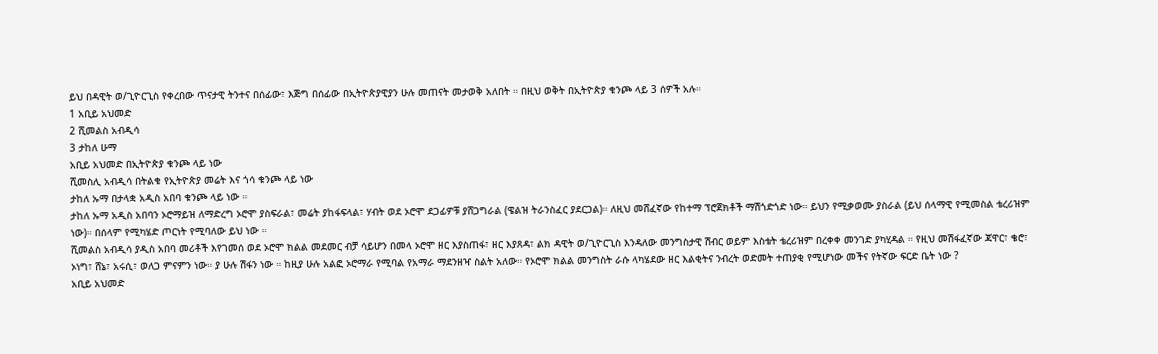ይህ በዳዊት ወ/ጊዮርጊስ የቀረበው ጥናታዊ ትንተና በሰፊው፣ እጅግ በሰፊው በኢትዮጵያዊያን ሁሉ መጠናት መታወቅ አለበት ። በዚህ ወቅት በኢትዮጵያ ቁንጮ ላይ 3 ሰዎች አሉ።
1 አቢይ አህመድ
2 ሺመልስ አብዲሳ
3 ታከለ ሁማ
አቢይ አህመድ በኢትዮጵያ ቁንጮ ላይ ነው
ሺመስሊ አብዲሳ በትልቁ የኢትዮጵያ መሬት እና ጎሳ ቁንጮ ላይ ነው
ታከለ ኡማ በታላቋ አዲስ አበባ ቁንጮ ላይ ነው ።
ታከለ ኡማ አዲስ አበባን ኦሮማይዝ ለማድረግ ኦሮሞ ያስፍራል፣ መሬት ያከፋፍላል፣ ሃብት ወደ ኦሮሞ ደጋፊዎቹ ያሸጋግራል (ዌልዝ ትራንስፈር ያደርጋል)። ለዚህ መሸፈኛው የከተማ ፕሮጀክቶች ማሽጎድጎድ ነው። ይህን የሚቃወሙ ያስራል (ይህ ሰላማዊ የሚመስል ቴረሪዝም ነው)። በሰላም የሚካሄድ ጦርነት የሚባለው ይህ ነው ።
ሺመልስ አብዲሳ ያዲስ አበባ መሪቶች እየገመሰ ወደ ኦሮሞ ክልል መደመር ብቻ ሳይሆን በመላ ኦሮሞ ዘር እያስጠፋ፣ ዘር እያጸዳ፣ ልክ ዳዊት ወ/ጊዮርጊስ እንዳለው መንግስታዊ ሽብር ወይም እስቴት ቴረሪዝም በረቀቀ መንገድ ያካሂዳል ። የዚህ መሽፋፈኛው ጃዋር፣ ቄሮ፣ ኦነግ፣ ሸኔ፣ አሩሲ፣ ወለጋ ምናምን ነው። ያ ሁሉ ሽፋን ነው ። ከዚያ ሁሉ አልፎ ኦሮማራ የሚባል የአማራ ማደንዘዣ ስልት አለው። የኦሮሞ ክልል መንግስት ራሱ ላካሄደው ዘር እልቂትና ንብረት ወድመት ተጠያቂ የሚሆነው መችና የትኛው ፍርድ ቤት ነው ?
አቢይ አህመድ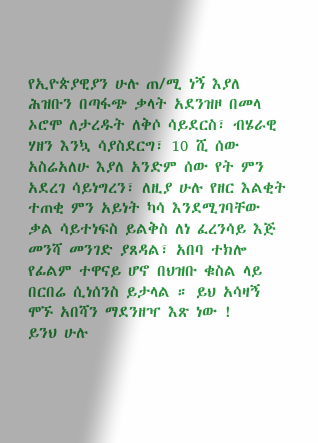የኢዮጵያዊያን ሁሉ ጠ/ሚ ነኝ እያለ ሕዝቡን በጣፋጭ ቃላት አደንዝዞ በመላ ኦሮሞ ለታረዱት ለቅሶ ሳይደርስ፣ ብሄራዊ ሃዘን እንኳ ሳያስደርግ፣ 10 ሺ ሰው አስሬአለሁ እያለ አንድም ሰው የት ምን አደረገ ሳይነግረን፣ ለዚያ ሁሉ የዘር እልቂት ተጠቂ ምን አይነት ካሳ እንደሚገባቸው ቃል ሳይተነፍስ ይልቅስ ለነ ፈረንሳይ እጅ መንሻ መንገድ ያጸዳል፣ አበባ ተክሎ የፊልም ተዋናይ ሆኖ በህዝቡ ቁስል ላይ በርበሬ ሲነሰንስ ይታላል ። ይህ አሳዛኝ ሞኙ አበሻን ማደንዘዣ እጽ ነው !
ይንህ ሁሉ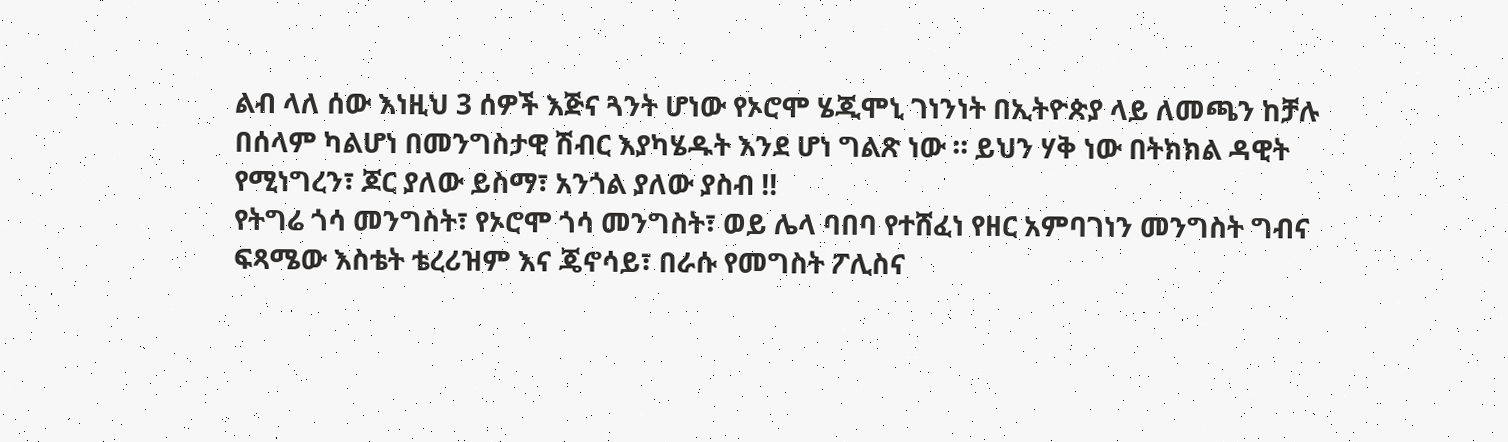ልብ ላለ ሰው እነዚህ 3 ሰዎች እጅና ጓንት ሆነው የኦሮሞ ሄጂሞኒ ገነንነት በኢትዮጵያ ላይ ለመጫን ከቻሉ በሰላም ካልሆነ በመንግስታዊ ሽብር እያካሄዱት እንደ ሆነ ግልጽ ነው ። ይህን ሃቅ ነው በትክክል ዳዊት የሚነግረን፣ ጆር ያለው ይስማ፣ አንጎል ያለው ያስብ !!
የትግሬ ጎሳ መንግስት፣ የኦሮሞ ጎሳ መንግስት፣ ወይ ሌላ ባበባ የተሸፈነ የዘር አምባገነን መንግስት ግብና ፍጻሜው እስቴት ቴረሪዝም እና ጄኖሳይ፣ በራሱ የመግስት ፖሊስና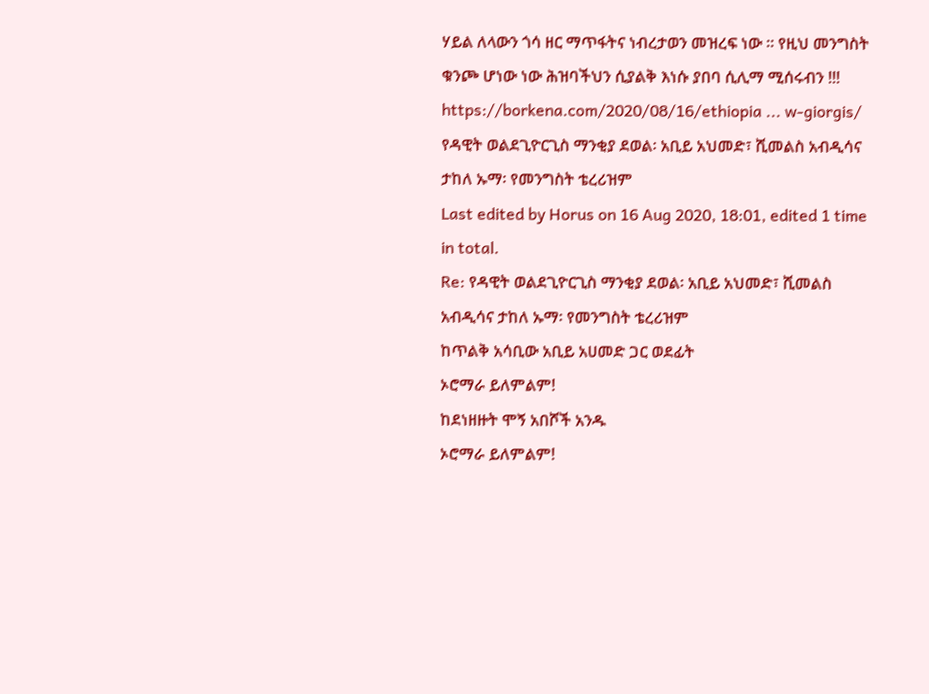ሃይል ለላውን ጎሳ ዘር ማጥፋትና ነብረታወን መዝረፍ ነው ። የዚህ መንግስት ቁንጮ ሆነው ነው ሕዝባችህን ሲያልቅ እነሱ ያበባ ሲሊማ ሚሰሩብን !!!
https://borkena.com/2020/08/16/ethiopia ... w-giorgis/
የዳዊት ወልደጊዮርጊስ ማንቂያ ደወል፡ አቢይ አህመድ፣ ሺመልስ አብዲሳና ታከለ ኡማ፡ የመንግስት ቴረሪዝም
Last edited by Horus on 16 Aug 2020, 18:01, edited 1 time in total.
Re: የዳዊት ወልደጊዮርጊስ ማንቂያ ደወል፡ አቢይ አህመድ፣ ሺመልስ አብዲሳና ታከለ ኡማ፡ የመንግስት ቴረሪዝም
ከጥልቅ አሳቢው አቢይ አሀመድ ጋር ወደፊት
ኦሮማራ ይለምልም!
ከደነዘዙት ሞኝ አበሾች አንዱ
ኦሮማራ ይለምልም!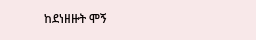ከደነዘዙት ሞኝ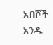አበሾች አንዱ